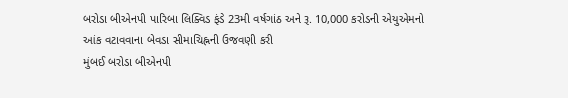બરોડા બીએનપી પારિબા લિક્વિડ ફંડે 23મી વર્ષગાંઠ અને રૂ. 10,000 કરોડની એયુએમનો આંક વટાવવાના બેવડા સીમાચિહ્નની ઉજવણી કરી
મુંબઈ બરોડા બીએનપી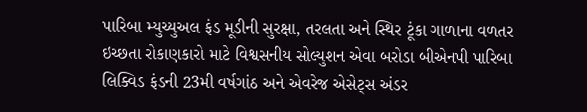પારિબા મ્યુચ્યુઅલ ફંડ મૂડીની સુરક્ષા, તરલતા અને સ્થિર ટૂંકા ગાળાના વળતર ઇચ્છતા રોકાણકારો માટે વિશ્વસનીય સોલ્યુશન એવા બરોડા બીએનપી પારિબા લિક્વિડ ફંડની 23મી વર્ષગાંઠ અને એવરેજ એસેટ્સ અંડર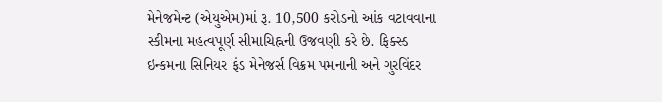મેનેજમેન્ટ (એયુએમ)માં રૂ. 10,500 કરોડનો આંક વટાવવાના સ્કીમના મહત્વપૂર્ણ સીમાચિહ્નની ઉજવણી કરે છે. ફિક્સ્ડ ઇન્કમના સિનિયર ફંડ મેનેજર્સ વિક્રમ પમનાની અને ગુરવિંદર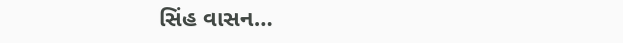સિંહ વાસન…